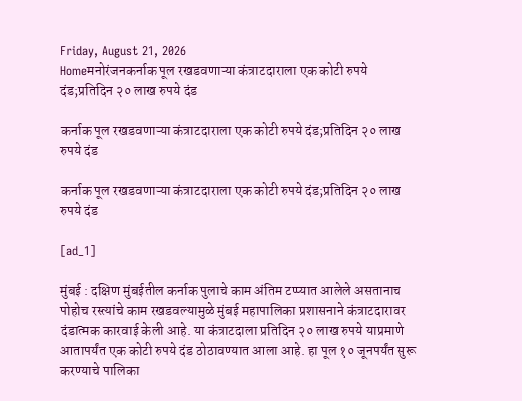Friday, August 21, 2026
Homeमनोरंजनकर्नाक पूल रखडवणाऱ्या कंत्राटदाराला एक कोटी रुपये दंड;प्रतिदिन २० लाख रुपये दंड

कर्नाक पूल रखडवणाऱ्या कंत्राटदाराला एक कोटी रुपये दंड;प्रतिदिन २० लाख रुपये दंड

कर्नाक पूल रखडवणाऱ्या कंत्राटदाराला एक कोटी रुपये दंड;प्रतिदिन २० लाख रुपये दंड

[ad_1]

मुंबई : दक्षिण मुंबईतील कर्नाक पुलाचे काम अंतिम टप्प्यात आलेले असतानाच पोहोच रस्त्यांचे काम रखडवल्यामुळे मुंबई महापालिका प्रशासनाने कंत्राटदारावर दंडात्मक कारवाई केली आहे. या कंत्राटदाला प्रतिदिन २० लाख रुपये याप्रमाणे आतापर्यंत एक कोटी रुपये दंड ठोठावण्यात आला आहे. हा पूल १० जूनपर्यंत सुरू करण्याचे पालिका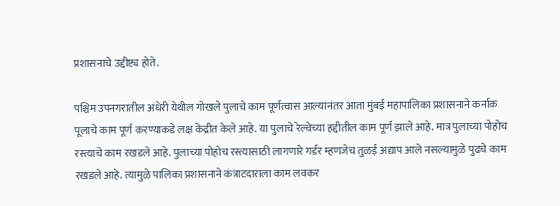प्रशासनाचे उद्दीष्ट्य होते.

पश्चिम उपनगरातील अंधेरी येथील गोखले पुलाचे काम पूर्णत्वास आल्यानंतर आता मुंबई महापालिका प्रशासनाने कर्नाक पूलाचे काम पूर्ण करण्याकडे लक्ष केंद्रीत केले आहे. या पुलाचे रेल्वेच्या हद्दीतील काम पूर्ण झाले आहे. मात्र पुलाच्या पोहोच रस्त्याचे काम रखडले आहे. पुलाच्या पोहोच रस्त्यासाठी लागणारे गर्डर म्हणजेच तुळई अद्याप आले नसल्यामुळे पुढचे काम रखडले आहे. त्यामुळे पालिका प्रशासनाने कंत्राटदाराला काम लवकर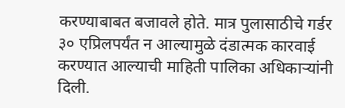करण्याबाबत बजावले होते. मात्र पुलासाठीचे गर्डर ३० एप्रिलपर्यंत न आल्यामुळे दंडात्मक कारवाई करण्यात आल्याची माहिती पालिका अधिकाऱ्यांनी दिली.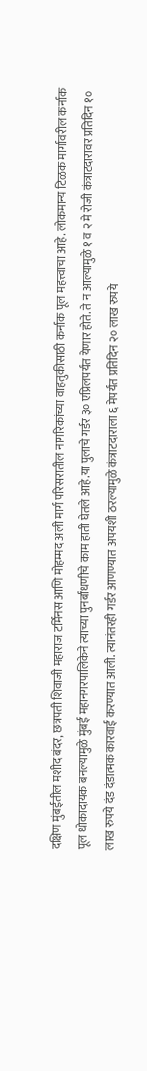दक्षिण मुंबईतील मशीद बंदर, छत्रपती शिवाजी महाराज टर्मिनस आणि मोहम्मद अली मार्ग परिसरातील नागरिकांच्या वाहतुकीसाठी कर्नाक पूल महत्त्वाचा आहे. लोकमान्य टिळक मार्गावरील कर्नाक पूल धोकादायक बनल्यामुळे मुंबई महानगरपालिकेने त्याच्या पुनर्बांधणीचे काम हाती घेतले आहे.या पुलाचे गर्डर ३० एप्रिलपर्यंत येणार होते. ते न आल्यामुळे १ व २ मे रोजी कंत्राटदारावर प्रतिदिन १० लाख रुपये दंड दंडात्मक कारवाई करण्यात आली. त्यानंतरही गर्डर आणण्यात अपयशी ठरल्यामुळे कंत्राटदाराला ६ मेपर्यंत प्रतिदिन २० लाख रुपये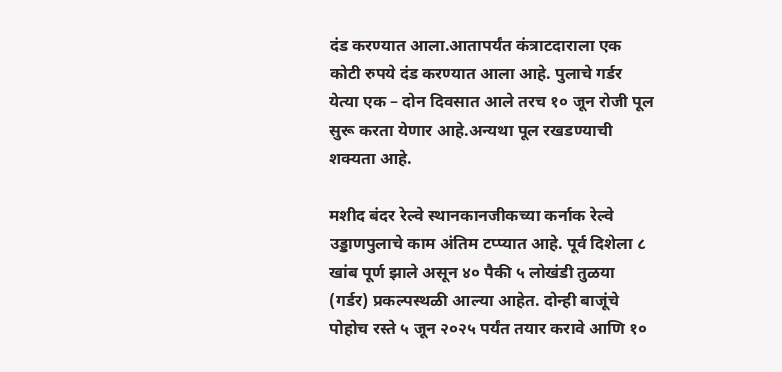दंड करण्यात आला.आतापर्यंत कंत्राटदाराला एक कोटी रुपये दंड करण्यात आला आहे. पुलाचे गर्डर येत्या एक – दोन दिवसात आले तरच १० जून रोजी पूल सुरू करता येणार आहे.अन्यथा पूल रखडण्याची शक्यता आहे.

मशीद बंदर रेल्वे स्थानकानजीकच्या कर्नाक रेल्वे उड्डाणपुलाचे काम अंतिम टप्प्यात आहे. पूर्व दिशेला ८ खांब पूर्ण झाले असून ४० पैकी ५ लोखंडी तुळया (गर्डर) प्रकल्पस्थळी आल्या आहेत. दोन्ही बाजूंचे पोहोच रस्ते ५ जून २०२५ पर्यंत तयार करावे आणि १०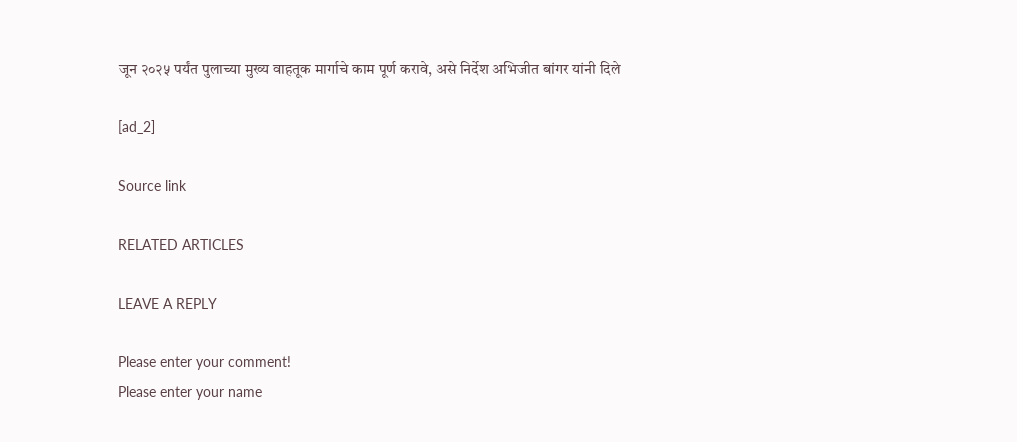जून २०२५ पर्यंत पुलाच्या मुख्य वाहतूक मार्गाचे काम पूर्ण करावे, असे निर्देश अभिजीत बांगर यांनी दिले

[ad_2]

Source link

RELATED ARTICLES

LEAVE A REPLY

Please enter your comment!
Please enter your name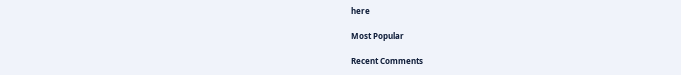here

Most Popular

Recent Comments